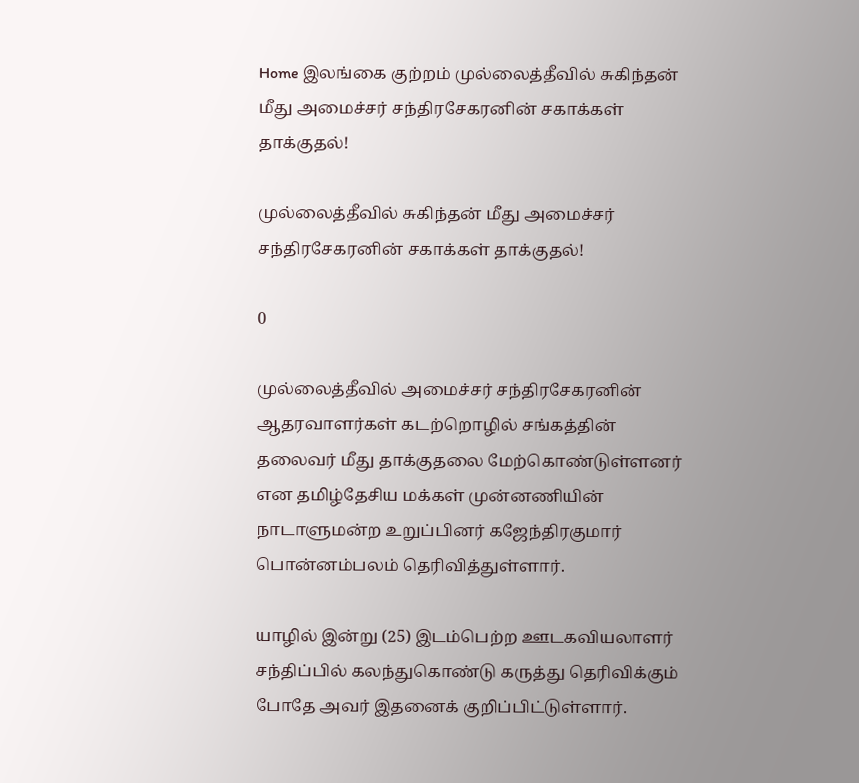Home இலங்கை குற்றம் முல்லைத்தீவில் சுகிந்தன் மீது அமைச்சர் சந்திரசேகரனின் சகாக்கள் தாக்குதல்!

முல்லைத்தீவில் சுகிந்தன் மீது அமைச்சர் சந்திரசேகரனின் சகாக்கள் தாக்குதல்!

0

முல்லைத்தீவில் அமைச்சர் சந்திரசேகரனின் ஆதரவாளர்கள் கடற்றொழில் சங்கத்தின் தலைவர் மீது தாக்குதலை மேற்கொண்டுள்ளனர் என தமிழ்தேசிய மக்கள் முன்னணியின் நாடாளுமன்ற உறுப்பினர் கஜேந்திரகுமார் பொன்னம்பலம் தெரிவித்துள்ளார்.

யாழில் இன்று (25) இடம்பெற்ற ஊடகவியலாளர் சந்திப்பில் கலந்துகொண்டு கருத்து தெரிவிக்கும் போதே அவர் இதனைக் குறிப்பிட்டுள்ளார்.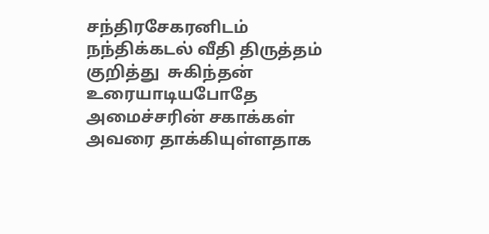சந்திரசேகரனிடம் நந்திக்கடல் வீதி திருத்தம் குறித்து  சுகிந்தன் உரையாடியபோதே அமைச்சரின் சகாக்கள் அவரை தாக்கியுள்ளதாக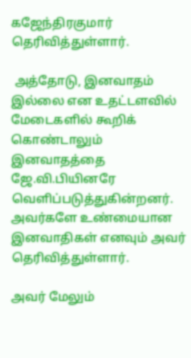கஜேந்திரகுமார் தெரிவித்துள்ளார்.

 அத்தோடு, இனவாதம் இல்லை என உதட்டளவில் மேடைகளில் கூறிக் கொண்டாலும்
இனவாதத்தை ஜே.வி.பியினரே வெளிப்படுத்துகின்றனர். அவர்களே உண்மையான இனவாதிகள் எனவும் அவர் தெரிவித்துள்ளார்.

அவர் மேலும்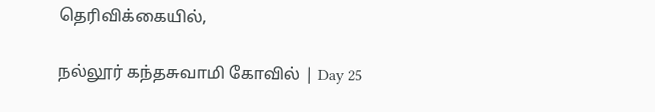தெரிவிக்கையில்,

நல்லூர் கந்தசுவாமி கோவில் | Day 25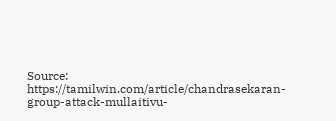Source: https://tamilwin.com/article/chandrasekaran-group-attack-mullaitivu-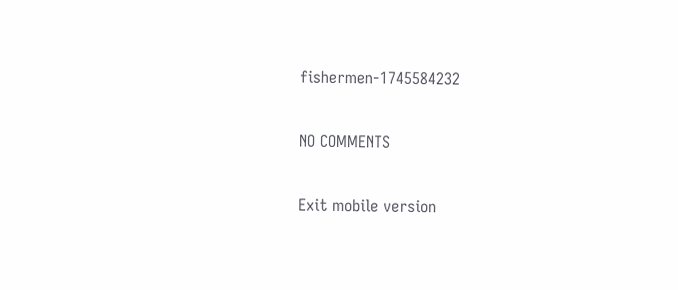fishermen-1745584232

NO COMMENTS

Exit mobile version